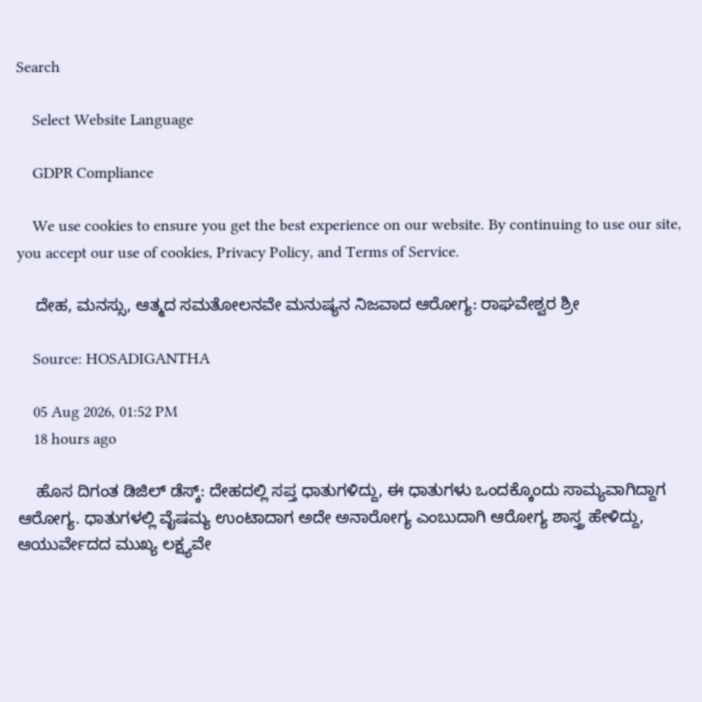Search

    Select Website Language

    GDPR Compliance

    We use cookies to ensure you get the best experience on our website. By continuing to use our site, you accept our use of cookies, Privacy Policy, and Terms of Service.

    ದೇಹ, ಮನಸ್ಸು, ಆತ್ಮದ ಸಮತೋಲನವೇ ಮನುಷ್ಯನ ನಿಜವಾದ ಆರೋಗ್ಯ: ರಾಘವೇಶ್ವರ ಶ್ರೀ

    Source: HOSADIGANTHA

    05 Aug 2026, 01:52 PM
    18 hours ago

    ಹೊಸ ದಿಗಂತ ಡಿಜಿಲ್ ಡೆಸ್ಕ್: ದೇಹದಲ್ಲಿ ಸಪ್ತ ಧಾತುಗಳಿದ್ದು, ಈ ಧಾತುಗಳು ಒಂದಕ್ಕೊಂದು ಸಾಮ್ಯವಾಗಿದ್ದಾಗ ಆರೋಗ್ಯ. ಧಾತುಗಳಲ್ಲಿ ವೈಷಮ್ಯ ಉಂಟಾದಾಗ ಅದೇ ಅನಾರೋಗ್ಯ ಎಂಬುದಾಗಿ ಆರೋಗ್ಯ ಶಾಸ್ತ್ರ ಹೇಳಿದ್ದು, ಆಯುರ್ವೇದದ ಮುಖ್ಯ ಲಕ್ಷ್ಯವೇ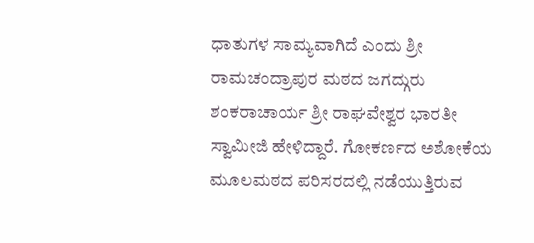ಧಾತುಗಳ ಸಾಮ್ಯವಾಗಿದೆ ಎಂದು ಶ್ರೀ ರಾಮಚಂದ್ರಾಪುರ ಮಠದ ಜಗದ್ಗುರು ಶಂಕರಾಚಾರ್ಯ ಶ್ರೀ ರಾಘವೇಶ್ವರ ಭಾರತೀ ಸ್ವಾಮೀಜಿ ಹೇಳಿದ್ದಾರೆ. ಗೋಕರ್ಣದ ಅಶೋಕೆಯ ಮೂಲಮಠದ ಪರಿಸರದಲ್ಲಿ ನಡೆಯುತ್ತಿರುವ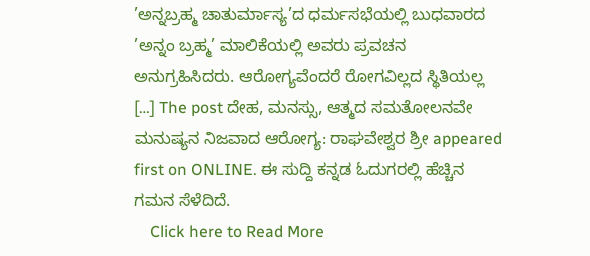’ಅನ್ನಬ್ರಹ್ಮ ಚಾತುರ್ಮಾಸ್ಯ’ದ ಧರ್ಮಸಭೆಯಲ್ಲಿ ಬುಧವಾರದ ’ಅನ್ನಂ ಬ್ರಹ್ಮ’ ಮಾಲಿಕೆಯಲ್ಲಿ ಅವರು ಪ್ರವಚನ ಅನುಗ್ರಹಿಸಿದರು. ಆರೋಗ್ಯವೆಂದರೆ ರೋಗವಿಲ್ಲದ ಸ್ಥಿತಿಯಲ್ಲ […] The post ದೇಹ, ಮನಸ್ಸು, ಆತ್ಮದ ಸಮತೋಲನವೇ ಮನುಷ್ಯನ ನಿಜವಾದ ಆರೋಗ್ಯ: ರಾಘವೇಶ್ವರ ಶ್ರೀ appeared first on ONLINE. ಈ ಸುದ್ದಿ ಕನ್ನಡ ಓದುಗರಲ್ಲಿ ಹೆಚ್ಚಿನ ಗಮನ ಸೆಳೆದಿದೆ.
    Click here to Read More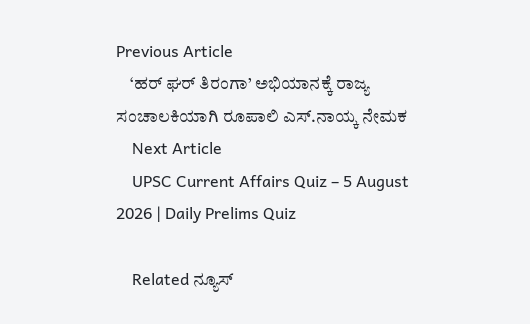Previous Article
    ‘ಹರ್ ಘರ್ ತಿರಂಗಾ’ ಅಭಿಯಾನಕ್ಕೆ ರಾಜ್ಯ ಸಂಚಾಲಕಿಯಾಗಿ ರೂಪಾಲಿ ಎಸ್.ನಾಯ್ಕ ನೇಮಕ
    Next Article
    UPSC Current Affairs Quiz – 5 August 2026 | Daily Prelims Quiz

    Related ನ್ಯೂಸ್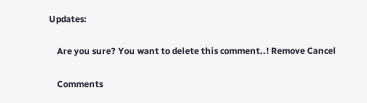Updates:

    Are you sure? You want to delete this comment..! Remove Cancel

    Comments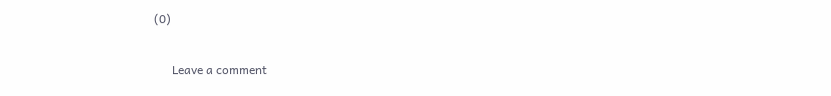(0)

      Leave a comment